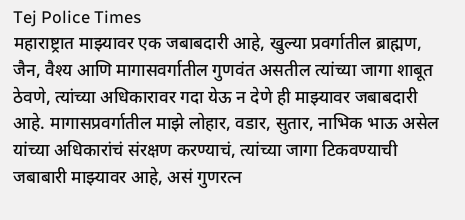Tej Police Times
महाराष्ट्रात माझ्यावर एक जबाबदारी आहे, खुल्या प्रवर्गातील ब्राह्मण, जैन, वैश्य आणि मागासवर्गातील गुणवंत असतील त्यांच्या जागा शाबूत ठेवणे, त्यांच्या अधिकारावर गदा येऊ न देणे ही माझ्यावर जबाबदारी आहे. मागासप्रवर्गातील माझे लोहार, वडार, सुतार, नाभिक भाऊ असेल यांच्या अधिकारांचं संरक्षण करण्याचं, त्यांच्या जागा टिकवण्याची जबाबारी माझ्यावर आहे, असं गुणरत्न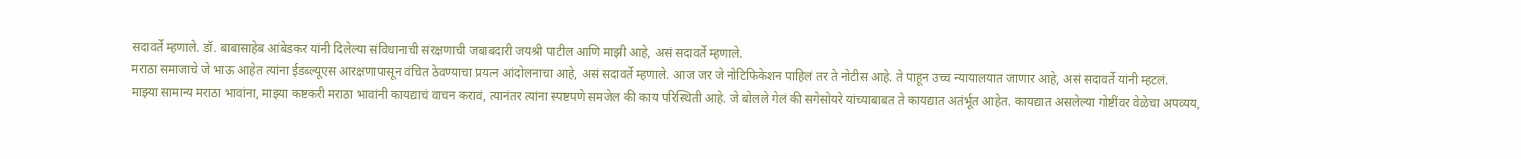सदावर्ते म्हणाले. डॉ. बाबासाहेब आंबेडकर यांनी दिलेल्या संविधानाची संरक्षणाची जबाबदारी जयश्री पाटील आणि माझी आहे, असं सदावर्ते म्हणाले.
मराठा समाजाचे जे भाऊ आहेत त्यांना ईडब्ल्यूएस आरक्षणापासून वंचित ठेवण्याचा प्रयत्न आंदोलनाचा आहे, असं सदावर्ते म्हणाले. आज जर जे नोटिफिकेशन पाहिलं तर ते नोटीस आहे. ते पाहून उच्च न्यायालयात जाणार आहे, असं सदावर्ते यांनी म्हटलं.
माझ्या सामान्य मराठा भावांना, माझ्या कष्टकरी मराठा भावांनी कायद्याचं वाचन करावं, त्यानंतर त्यांना स्पष्टपणे समजेल की काय परिस्थिती आहे. जे बोलले गेलं की सगेसोयरे यांच्याबाबत ते कायद्यात अतंर्भूत आहेत. कायद्यात असलेल्या गोष्टींवर वेळेचा अपव्यय,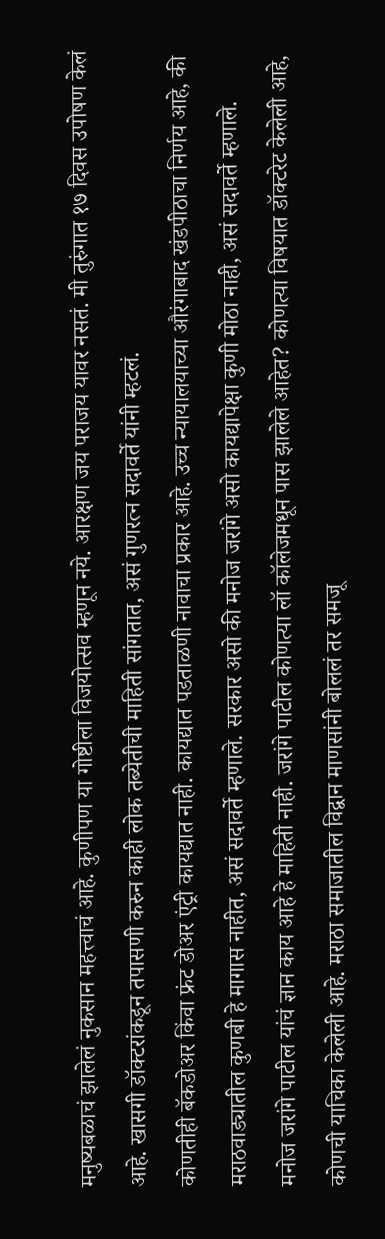मनुष्यबळाचं झालेलं नुकसान महत्त्वाचं आहे. कुणीपण या गोष्टीला विजयोत्सव म्हणून नये. आरक्षण जय पराजय यावर नसतं. मी तुरुंगात १७ दिवस उपोषण केलं आहे. खासगी डॉक्टरांकडून तपासणी करुन काही लोक तब्येतीची माहिती सांगतात, असं गुणरत्न सदावर्ते यांनी म्हटलं.
कोणतीही बॅकडोअर किंवा फ्रंट डोअर एंट्री कायद्यात नाही. कायद्यात पडताळणी नावाचा प्रकार आहे. उच्च न्यायालयाच्या औरंगाबाद खंडपीठाचा निर्णय आहे, की मराठवाड्यातील कुणबी हे मागास नाहीत, असं सदावर्ते म्हणाले. सरकार असो की मनोज जरांगे असो कायद्यापेक्षा कुणी मोठा नाही, असं सदावर्ते म्हणाले.
मनोज जरांगे पाटील यांचं ज्ञान काय आहे हे माहिती नाही. जरांगे पाटील कोणत्या लॉ कॉलेजमधून पास झालेले आहेत? कोणत्या विषयात डॉक्टरेट केलेली आहे, कोणची याचिका केलेली आहे. मराठा समाजातील विद्वान माणसांनी बोललं तर समजू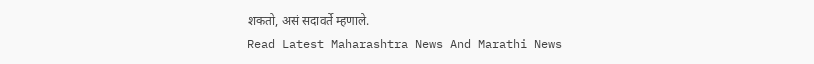शकतो, असं सदावर्ते म्हणाले.
Read Latest Maharashtra News And Marathi News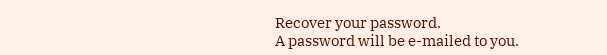Recover your password.
A password will be e-mailed to you.